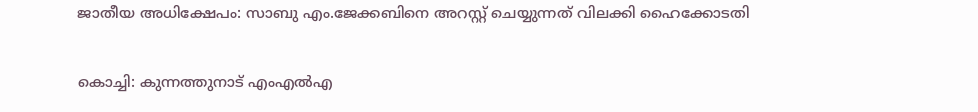ജാതീയ അധിക്ഷേപം: സാബു എം.ജേക്കബിനെ അറസ്റ്റ് ചെയ്യുന്നത് വിലക്കി ഹൈക്കോടതി

കൊച്ചി: കുന്നത്തുനാട് എംഎൽഎ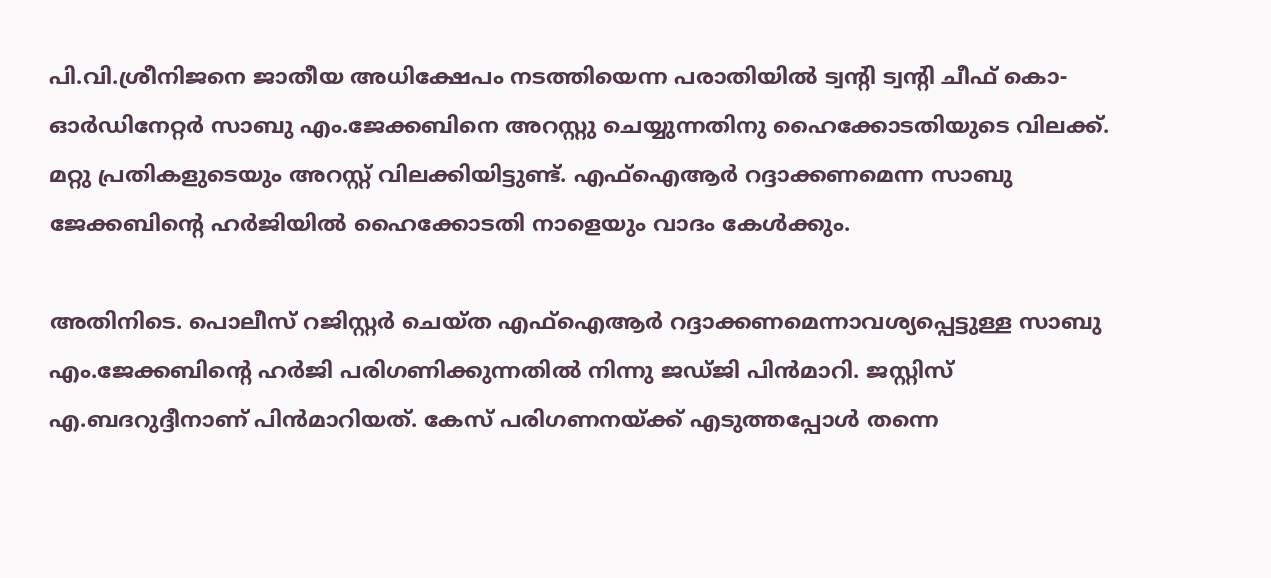പി.വി.ശ്രീനിജനെ ജാതീയ അധിക്ഷേപം നടത്തിയെന്ന പരാതിയിൽ ട്വന്റി ട്വന്റി ചീഫ് കൊ-ഓർഡിനേറ്റർ സാബു എം.ജേക്കബിനെ അറസ്റ്റു ചെയ്യുന്നതിനു ഹൈക്കോടതിയുടെ വിലക്ക്. മറ്റു പ്രതികളുടെയും അറസ്റ്റ് വിലക്കിയിട്ടുണ്ട്. എഫ്ഐആര്‍ റദ്ദാക്കണമെന്ന സാബു ജേക്കബിന്റെ ഹര്‍ജിയിൽ ഹൈക്കോടതി നാളെയും വാദം കേള്‍ക്കും.

അതിനിടെ. പൊലീസ് റജിസ്റ്റർ ചെയ്ത എഫ്ഐആർ റദ്ദാക്കണമെന്നാവശ്യപ്പെട്ടുള്ള സാബു എം.ജേക്കബിന്റെ ഹർജി പരിഗണിക്കുന്നതിൽ നിന്നു ജ‍ഡ്ജി പിൻമാറി. ജസ്റ്റിസ് എ.ബദറുദ്ദീനാണ് പിന്‍മാറിയത്. കേസ് പരിഗണനയ്ക്ക് എടുത്തപ്പോള്‍ തന്നെ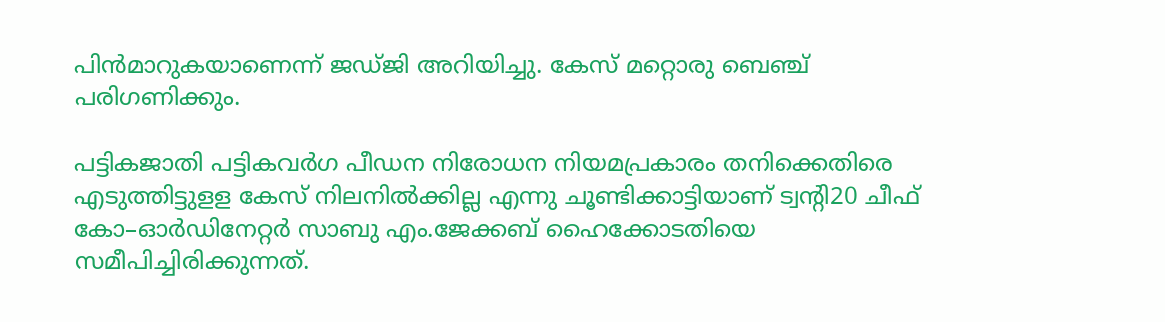പിന്‍മാറുകയാണെന്ന് ജഡ്ജി അറിയിച്ചു. കേസ് മറ്റൊരു ബെഞ്ച് പരിഗണിക്കും.

പട്ടികജാതി പട്ടികവർഗ പീഡന നിരോധന നിയമപ്രകാരം തനിക്കെതിരെ എടുത്തിട്ടുളള കേസ് നിലനിൽക്കില്ല എന്നു ചൂണ്ടിക്കാട്ടിയാണ് ട്വന്റി20 ചീഫ് കോ–ഓർഡിനേറ്റർ സാബു എം.ജേക്കബ് ഹൈക്കോടതിയെ സമീപിച്ചിരിക്കുന്നത്.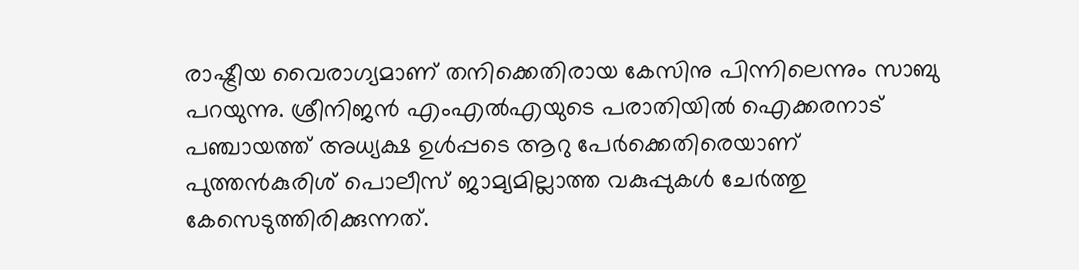രാഷ്ട്രീയ വൈരാഗ്യമാണ് തനിക്കെതിരായ കേസിനു പിന്നിലെന്നും സാബു പറയുന്നു. ശ്രീനിജൻ എംഎൽഎയുടെ പരാതിയിൽ ഐക്കരനാട് പഞ്ചായത്ത് അധ്യക്ഷ ഉൾപ്പടെ ആറു പേർക്കെതിരെയാണ് പുത്തൻകുരിശ് പൊലീസ് ജാമ്യമില്ലാത്ത വകുപ്പുകൾ ചേർത്തു കേസെടുത്തിരിക്കുന്നത്.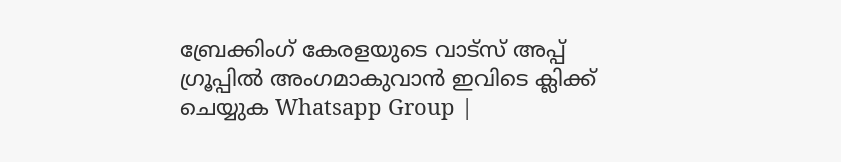ബ്രേക്കിംഗ് കേരളയുടെ വാട്സ് അപ്പ് ഗ്രൂപ്പിൽ അംഗമാകുവാൻ ഇവിടെ ക്ലിക്ക് ചെയ്യുക Whatsapp Group |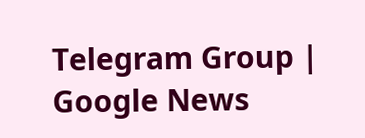Telegram Group | Google News